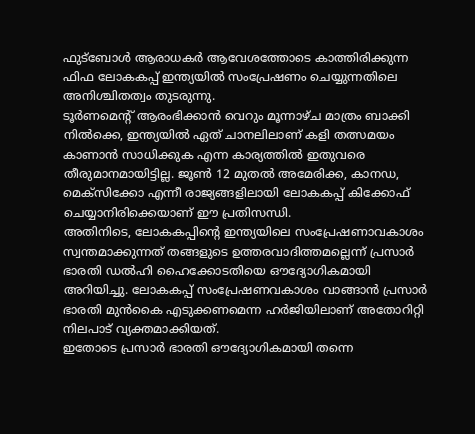ഫുട്ബോൾ ആരാധകർ ആവേശത്തോടെ കാത്തിരിക്കുന്ന ഫിഫ ലോകകപ്പ് ഇന്ത്യയിൽ സംപ്രേഷണം ചെയ്യുന്നതിലെ അനിശ്ചിതത്വം തുടരുന്നു.
ടൂർണമെന്റ് ആരംഭിക്കാൻ വെറും മൂന്നാഴ്ച മാത്രം ബാക്കി നിൽക്കെ, ഇന്ത്യയിൽ ഏത് ചാനലിലാണ് കളി തത്സമയം കാണാൻ സാധിക്കുക എന്ന കാര്യത്തിൽ ഇതുവരെ തീരുമാനമായിട്ടില്ല. ജൂൺ 12 മുതൽ അമേരിക്ക, കാനഡ, മെക്സിക്കോ എന്നീ രാജ്യങ്ങളിലായി ലോകകപ്പ് കിക്കോഫ് ചെയ്യാനിരിക്കെയാണ് ഈ പ്രതിസന്ധി.
അതിനിടെ, ലോകകപ്പിന്റെ ഇന്ത്യയിലെ സംപ്രേഷണാവകാശം സ്വന്തമാക്കുന്നത് തങ്ങളുടെ ഉത്തരവാദിത്തമല്ലെന്ന് പ്രസാർ ഭാരതി ഡൽഹി ഹൈക്കോടതിയെ ഔദ്യോഗികമായി അറിയിച്ചു. ലോകകപ്പ് സംപ്രേഷണവകാശം വാങ്ങാൻ പ്രസാർ ഭാരതി മുൻകൈ എടുക്കണമെന്ന ഹർജിയിലാണ് അതോറിറ്റി നിലപാട് വ്യക്തമാക്കിയത്.
ഇതോടെ പ്രസാർ ഭാരതി ഔദ്യോഗികമായി തന്നെ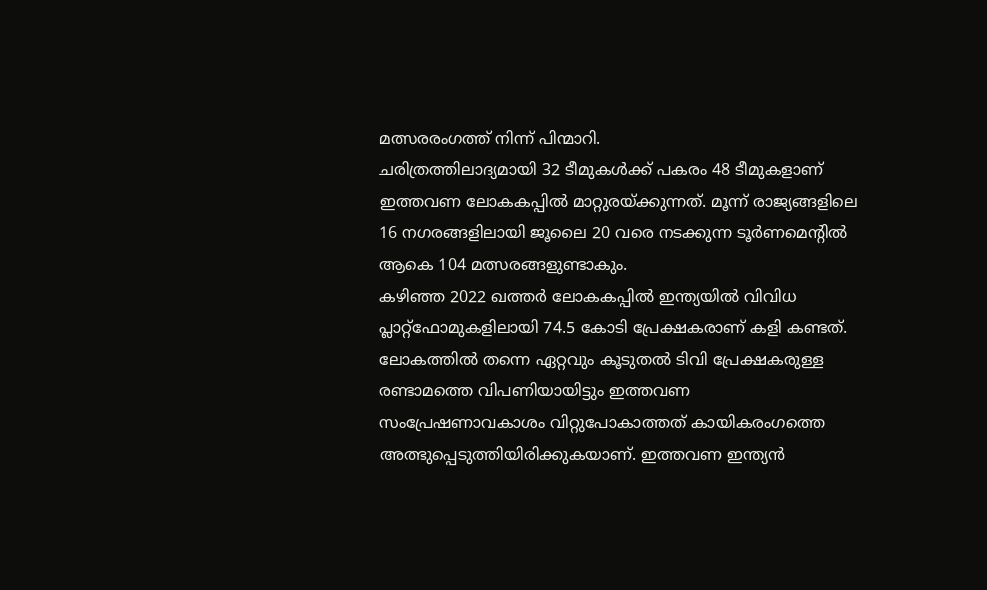മത്സരരംഗത്ത് നിന്ന് പിന്മാറി.
ചരിത്രത്തിലാദ്യമായി 32 ടീമുകൾക്ക് പകരം 48 ടീമുകളാണ് ഇത്തവണ ലോകകപ്പിൽ മാറ്റുരയ്ക്കുന്നത്. മൂന്ന് രാജ്യങ്ങളിലെ 16 നഗരങ്ങളിലായി ജൂലൈ 20 വരെ നടക്കുന്ന ടൂർണമെന്റിൽ ആകെ 104 മത്സരങ്ങളുണ്ടാകും.
കഴിഞ്ഞ 2022 ഖത്തർ ലോകകപ്പിൽ ഇന്ത്യയിൽ വിവിധ പ്ലാറ്റ്ഫോമുകളിലായി 74.5 കോടി പ്രേക്ഷകരാണ് കളി കണ്ടത്. ലോകത്തിൽ തന്നെ ഏറ്റവും കൂടുതൽ ടിവി പ്രേക്ഷകരുള്ള രണ്ടാമത്തെ വിപണിയായിട്ടും ഇത്തവണ സംപ്രേഷണാവകാശം വിറ്റുപോകാത്തത് കായികരംഗത്തെ അത്ഭുപ്പെടുത്തിയിരിക്കുകയാണ്. ഇത്തവണ ഇന്ത്യൻ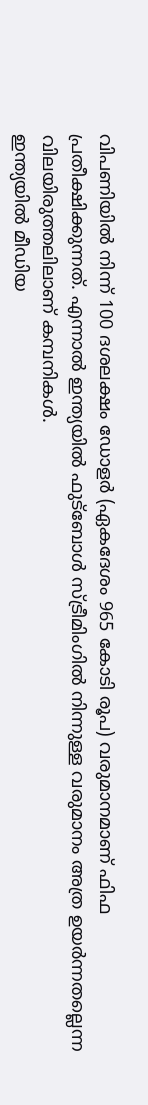വിപണിയിൽ നിന്ന് 100 ദശലക്ഷം ഡോളർ (ഏകദേശം 965 കോടി രൂപ) വരുമാനമാണ് ഫിഫ പ്രതീക്ഷിക്കുന്നത്. എന്നാൽ ഇന്ത്യയിൽ ഫുട്ബോൾ സ്ട്രീമിംഗിൽ നിന്നുള്ള വരുമാനം അത്ര ഉയർന്നതല്ലെന്ന വിലയിരുത്തലിലാണ് കമ്പനികൾ.
ഇന്ത്യയിൽ മീഡിയ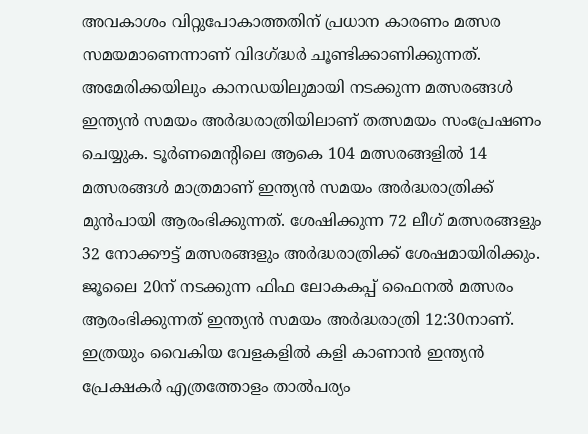അവകാശം വിറ്റുപോകാത്തതിന് പ്രധാന കാരണം മത്സര സമയമാണെന്നാണ് വിദഗ്ദ്ധർ ചൂണ്ടിക്കാണിക്കുന്നത്. അമേരിക്കയിലും കാനഡയിലുമായി നടക്കുന്ന മത്സരങ്ങൾ ഇന്ത്യൻ സമയം അർദ്ധരാത്രിയിലാണ് തത്സമയം സംപ്രേഷണം ചെയ്യുക. ടൂർണമെന്റിലെ ആകെ 104 മത്സരങ്ങളിൽ 14 മത്സരങ്ങൾ മാത്രമാണ് ഇന്ത്യൻ സമയം അർദ്ധരാത്രിക്ക് മുൻപായി ആരംഭിക്കുന്നത്. ശേഷിക്കുന്ന 72 ലീഗ് മത്സരങ്ങളും 32 നോക്കൗട്ട് മത്സരങ്ങളും അർദ്ധരാത്രിക്ക് ശേഷമായിരിക്കും.
ജൂലൈ 20ന് നടക്കുന്ന ഫിഫ ലോകകപ്പ് ഫൈനൽ മത്സരം ആരംഭിക്കുന്നത് ഇന്ത്യൻ സമയം അർദ്ധരാത്രി 12:30നാണ്. ഇത്രയും വൈകിയ വേളകളിൽ കളി കാണാൻ ഇന്ത്യൻ പ്രേക്ഷകർ എത്രത്തോളം താൽപര്യം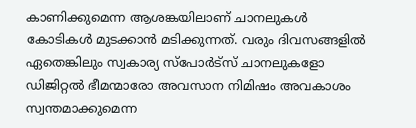കാണിക്കുമെന്ന ആശങ്കയിലാണ് ചാനലുകൾ കോടികൾ മുടക്കാൻ മടിക്കുന്നത്. വരും ദിവസങ്ങളിൽ ഏതെങ്കിലും സ്വകാര്യ സ്പോർട്സ് ചാനലുകളോ ഡിജിറ്റൽ ഭീമന്മാരോ അവസാന നിമിഷം അവകാശം സ്വന്തമാക്കുമെന്ന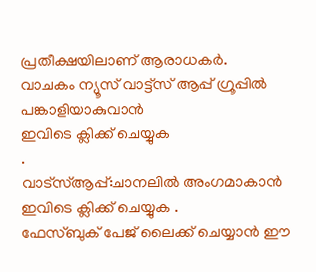പ്രതീക്ഷയിലാണ് ആരാധകർ.
വാചകം ന്യൂസ് വാട്ട്സ് ആപ്പ് ഗ്രൂപ്പിൽ പങ്കാളിയാകുവാൻ
ഇവിടെ ക്ലിക്ക് ചെയ്യുക
.
വാട്സ്ആപ്പ്:ചാനലിൽ അംഗമാകാൻ ഇവിടെ ക്ലിക്ക് ചെയ്യുക .
ഫേസ്ബുക് പേജ് ലൈക്ക് ചെയ്യാൻ ഈ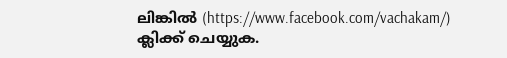ലിങ്കിൽ (https://www.facebook.com/vachakam/) ക്ലിക്ക് ചെയ്യുക.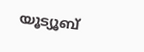യൂട്യൂബ്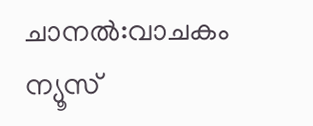ചാനൽ:വാചകം ന്യൂസ്